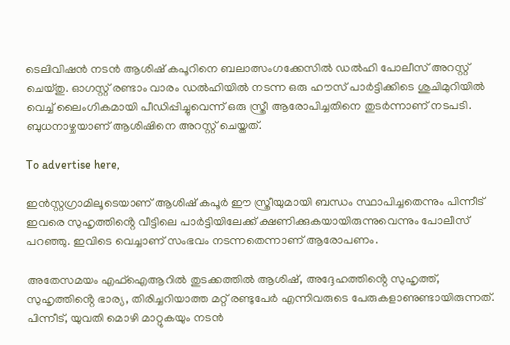ടെലിവിഷൻ നടൻ ആശിഷ് കപൂറിനെ ബലാത്സംഗക്കേസിൽ ഡൽഹി പോലീസ് അറസ്റ്റ് ചെയ്തു. ഓഗസ്റ്റ് രണ്ടാം വാരം ഡൽഹിയിൽ നടന്ന ഒരു ഹൗസ് പാർട്ടിക്കിടെ ശുചിമുറിയിൽ വെച്ച് ലൈംഗികമായി പീഡിപ്പിച്ചുവെന്ന് ഒരു സ്ത്രീ ആരോപിച്ചതിനെ തുടർന്നാണ് നടപടി. ബുധനാഴ്ചയാണ് ആശിഷിനെ അറസ്റ്റ് ചെയ്തത്.

To advertise here,

ഇൻസ്റ്റഗ്രാമിലൂടെയാണ് ആശിഷ് കപൂർ ഈ സ്ത്രീയുമായി ബന്ധം സ്ഥാപിച്ചതെന്നും പിന്നീട് ഇവരെ സുഹൃത്തിൻ്റെ വീട്ടിലെ പാർട്ടിയിലേക്ക് ക്ഷണിക്കുകയായിരുന്നുവെന്നും പോലീസ് പറഞ്ഞു. ഇവിടെ വെച്ചാണ് സംഭവം നടന്നതെന്നാണ് ആരോപണം.

അതേസമയം എഫ്‌ഐആറിൽ തുടക്കത്തിൽ ആശിഷ്, അദ്ദേഹത്തിൻ്റെ സുഹൃത്ത്, സുഹൃത്തിൻ്റെ ഭാര്യ, തിരിച്ചറിയാത്ത മറ്റ് രണ്ടുപേർ എന്നിവരുടെ പേരുകളാണുണ്ടായിരുന്നത്. പിന്നീട്, യുവതി മൊഴി മാറ്റുകയും നടൻ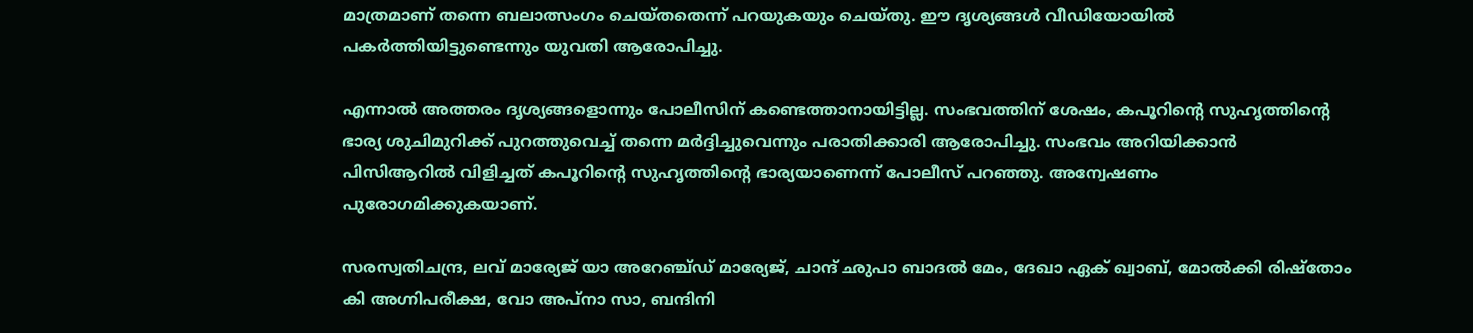മാത്രമാണ് തന്നെ ബലാത്സംഗം ചെയ്തതെന്ന് പറയുകയും ചെയ്തു. ഈ ദൃശ്യങ്ങൾ വീഡിയോയിൽ പകർത്തിയിട്ടുണ്ടെന്നും യുവതി ആരോപിച്ചു.

എന്നാൽ അത്തരം ദൃശ്യങ്ങളൊന്നും പോലീസിന് കണ്ടെത്താനായിട്ടില്ല. സംഭവത്തിന് ശേഷം, കപൂറിൻ്റെ സുഹൃത്തിൻ്റെ ഭാര്യ ശുചിമുറിക്ക് പുറത്തുവെച്ച് തന്നെ മർദ്ദിച്ചുവെന്നും പരാതിക്കാരി ആരോപിച്ചു. സംഭവം അറിയിക്കാൻ പിസിആറിൽ വിളിച്ചത് കപൂറിൻ്റെ സുഹൃത്തിൻ്റെ ഭാര്യയാണെന്ന് പോലീസ് പറഞ്ഞു. അന്വേഷണം പുരോഗമിക്കുകയാണ്.

സരസ്വതിചന്ദ്ര, ലവ് മാര്യേജ് യാ അറേഞ്ച്ഡ് മാര്യേജ്, ചാന്ദ് ഛുപാ ബാദൽ മേം, ദേഖാ ഏക് ഖ്വാബ്, മോൽക്കി രിഷ്തോം കി അഗ്നിപരീക്ഷ, വോ അപ്നാ സാ, ബന്ദിനി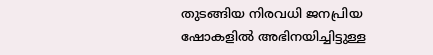തുടങ്ങിയ നിരവധി ജനപ്രിയ ഷോകളിൽ അഭിനയിച്ചിട്ടുള്ള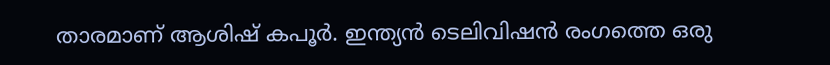താരമാണ് ആശിഷ് കപൂർ. ഇന്ത്യൻ ടെലിവിഷൻ രംഗത്തെ ഒരു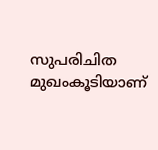സുപരിചിത മുഖംകൂടിയാണ്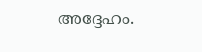അദ്ദേഹം.